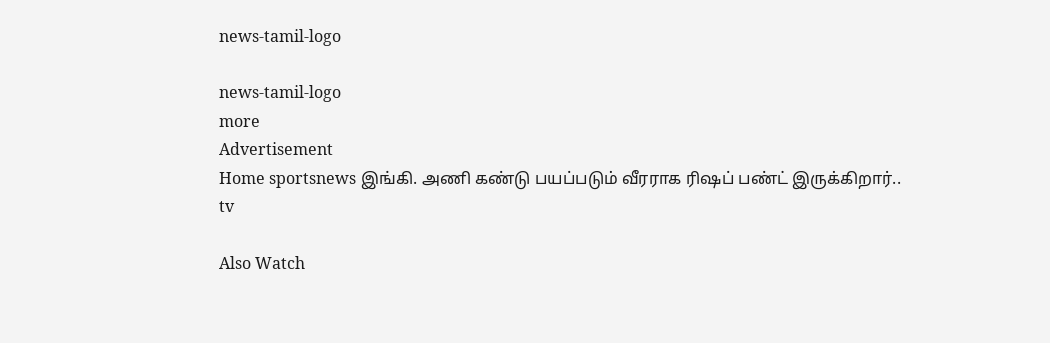news-tamil-logo

news-tamil-logo
more
Advertisement
Home sportsnews இங்கி. அணி கண்டு பயப்படும் வீரராக ரிஷப் பண்ட் இருக்கிறார்..
tv

Also Watch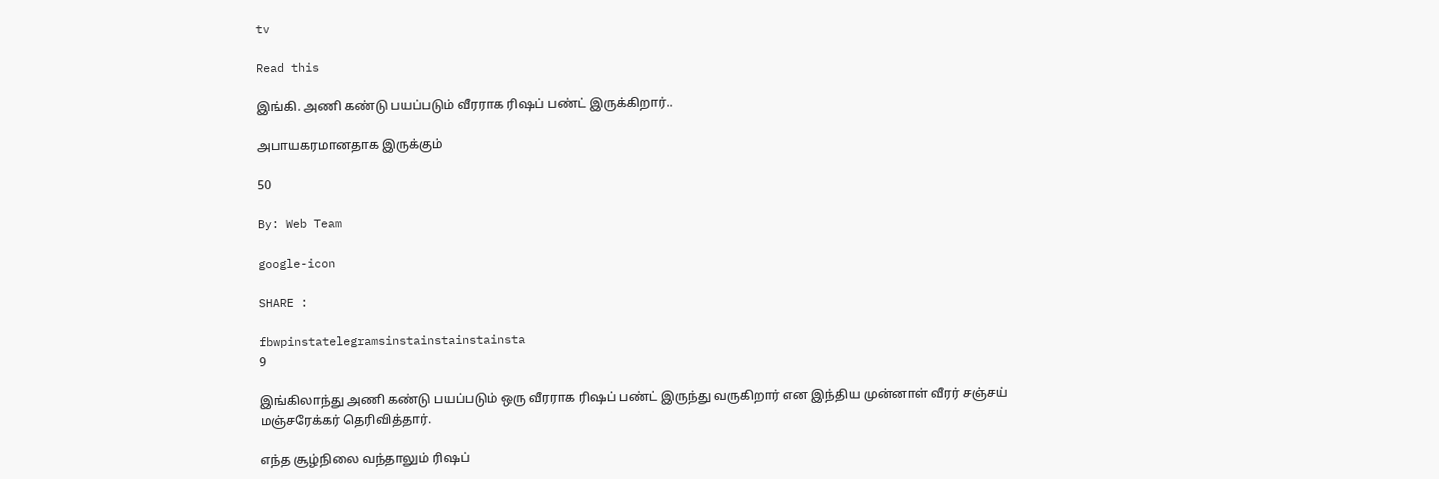tv

Read this

இங்கி. அணி கண்டு பயப்படும் வீரராக ரிஷப் பண்ட் இருக்கிறார்..

அபாயகரமானதாக இருக்கும்

50

By: Web Team

google-icon

SHARE :

fbwpinstatelegramsinstainstainstainsta
9

இங்கிலாந்து அணி கண்டு பயப்படும் ஒரு வீரராக ரிஷப் பண்ட் இருந்து வருகிறார் என இந்திய முன்னாள் வீரர் சஞ்சய் மஞ்சரேக்கர் தெரிவித்தார்.

எந்த சூழ்நிலை வந்தாலும் ரிஷப்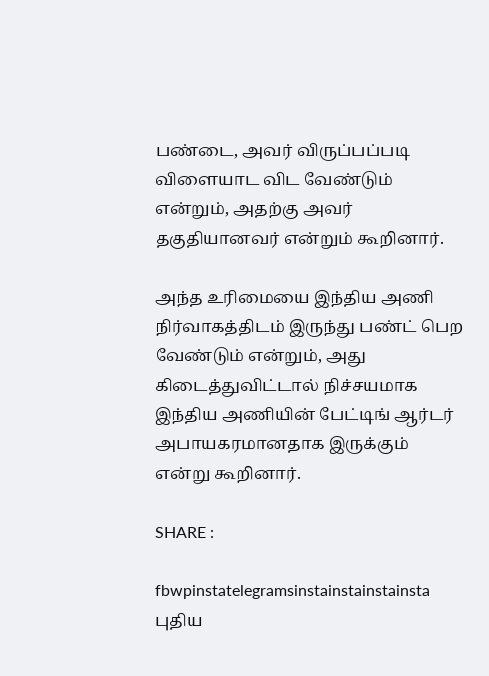பண்டை, அவர் விருப்பப்படி விளையாட விட வேண்டும் என்றும், அதற்கு அவர் தகுதியானவர் என்றும் கூறினார்.

அந்த உரிமையை இந்திய அணி நிர்வாகத்திடம் இருந்து பண்ட் பெற வேண்டும் என்றும், அது கிடைத்துவிட்டால் நிச்சயமாக இந்திய அணியின் பேட்டிங் ஆர்டர் அபாயகரமானதாக இருக்கும் என்று கூறினார்.

SHARE :

fbwpinstatelegramsinstainstainstainsta
புதிய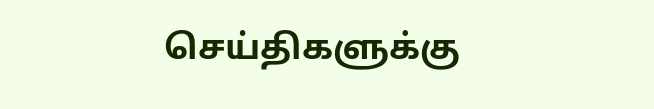செய்திகளுக்கு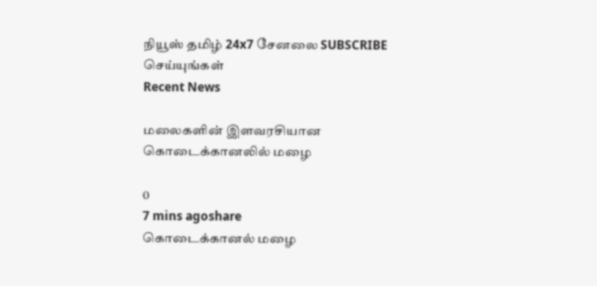நியூஸ் தமிழ் 24x7 சேனலை SUBSCRIBE செய்யுங்கள்
Recent News

மலைகளின் இளவரசியான கொடைக்கானலில் மழை

0
7 mins agoshare
கொடைக்கானல் மழை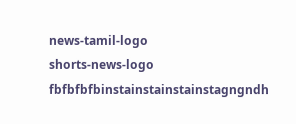news-tamil-logo
shorts-news-logo
fbfbfbfbinstainstainstainstagngndh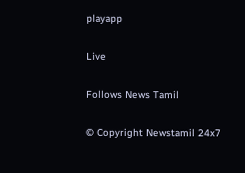playapp

Live

Follows News Tamil

© Copyright Newstamil 24x7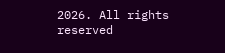2026. All rights reserved